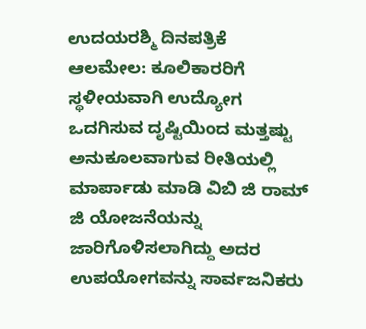ಉದಯರಶ್ಮಿ ದಿನಪತ್ರಿಕೆ
ಆಲಮೇಲ: ಕೂಲಿಕಾರರಿಗೆ ಸ್ಥಳೀಯವಾಗಿ ಉದ್ಯೋಗ ಒದಗಿಸುವ ದೃಷ್ಟಿಯಿಂದ ಮತ್ತಷ್ಟು ಅನುಕೂಲವಾಗುವ ರೀತಿಯಲ್ಲಿ ಮಾರ್ಪಾಡು ಮಾಡಿ ವಿಬಿ ಜಿ ರಾಮ್ ಜಿ ಯೋಜನೆಯನ್ನು ಜಾರಿಗೊಳಿಸಲಾಗಿದ್ದು ಅದರ ಉಪಯೋಗವನ್ನು ಸಾರ್ವಜನಿಕರು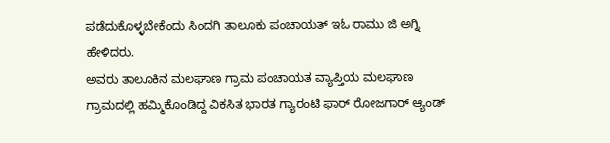ಪಡೆದುಕೊಳ್ಳಬೇಕೆಂದು ಸಿಂದಗಿ ತಾಲೂಕು ಪಂಚಾಯತ್ ಇಓ ರಾಮು ಜಿ ಅಗ್ನಿ ಹೇಳಿದರು.
ಅವರು ತಾಲೂಕಿನ ಮಲಘಾಣ ಗ್ರಾಮ ಪಂಚಾಯತ ವ್ಯಾಪ್ತಿಯ ಮಲಘಾಣ ಗ್ರಾಮದಲ್ಲಿ ಹಮ್ಮಿಕೊಂಡಿದ್ದ ವಿಕಸಿತ ಭಾರತ ಗ್ಯಾರಂಟಿ ಫಾರ್ ರೋಜಗಾರ್ ಆ್ಯಂಡ್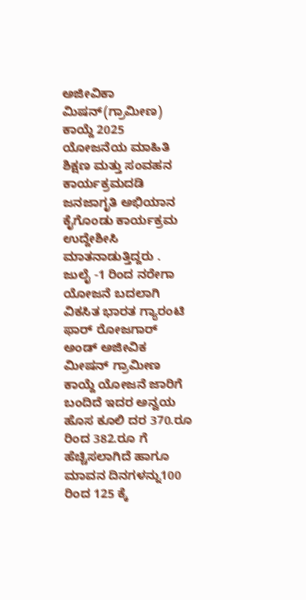ಅಜೀವಿಕಾ ಮಿಷನ್(ಗ್ರಾಮೀಣ) ಕಾಯ್ದೆ 2025 ಯೋಜನೆಯ ಮಾಹಿತಿ ಶಿಕ್ಷಣ ಮತ್ತು ಸಂವಹನ ಕಾರ್ಯಕ್ರಮದಡಿ ಜನಜಾಗೃತಿ ಅಭಿಯಾನ ಕೈಗೊಂಡು ಕಾರ್ಯಕ್ರಮ ಉದ್ದೇಶೀಸಿ ಮಾತನಾಡುತ್ತಿದ್ದರು .
ಜುಲೈ -1 ರಿಂದ ನರೇಗಾ ಯೋಜನೆ ಬದಲಾಗಿ ವಿಕಸಿತ ಭಾರತ ಗ್ಯಾರಂಟಿ ಫಾರ್ ರೋಜಗಾರ್ ಅಂಡ್ ಅಜೀವಿಕ ಮೀಷನ್ ಗ್ರಾಮೀಣ ಕಾಯ್ದೆ ಯೋಜನೆ ಜಾರಿಗೆ ಬಂದಿದೆ ಇದರ ಅನ್ವಯ ಹೊಸ ಕೂಲಿ ದರ 370.ರೂ ರಿಂದ 382.ರೂ ಗೆ ಹೆಚ್ಚಿಸಲಾಗಿದೆ ಹಾಗೂ ಮಾವನ ದಿನಗಳನ್ನು100 ರಿಂದ 125 ಕ್ಕೆ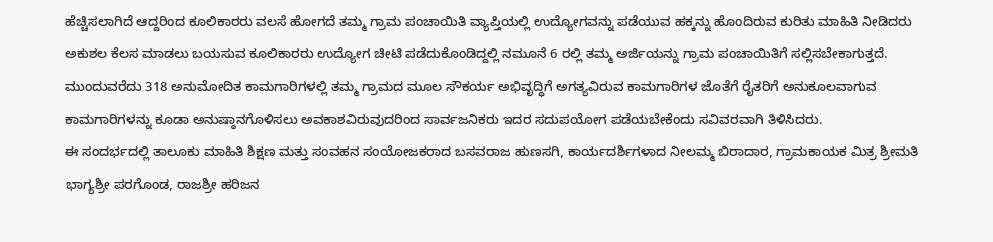ಹೆಚ್ಚಿಸಲಾಗಿದೆ ಆದ್ದರಿಂದ ಕೂಲಿಕಾರರು ವಲಸೆ ಹೋಗದೆ ತಮ್ಮ ಗ್ರಾಮ ಪಂಚಾಯಿತಿ ವ್ಯಾಪ್ತಿಯಲ್ಲಿ ಉದ್ಯೋಗವನ್ನು ಪಡೆಯುವ ಹಕ್ಕನ್ನು ಹೊಂದಿರುವ ಕುರಿತು ಮಾಹಿತಿ ನೀಡಿದರು ಅಕುಶಲ ಕೆಲಸ ಮಾಡಲು ಬಯಸುವ ಕೂಲಿಕಾರರು ಉದ್ಯೋಗ ಚೀಟಿ ಪಡೆದುಕೊಂಡಿದ್ದಲ್ಲಿ ನಮೂನೆ 6 ರಲ್ಲಿ ತಮ್ಮ ಅರ್ಜಿಯನ್ನು ಗ್ರಾಮ ಪಂಚಾಯಿತಿಗೆ ಸಲ್ಲಿಸಬೇಕಾಗುತ್ತದೆ. ಮುಂದುವರೆದು 318 ಅನುಮೋದಿತ ಕಾಮಗಾರಿಗಳಲ್ಲಿ ತಮ್ಮ ಗ್ರಾಮದ ಮೂಲ ಸೌಕರ್ಯ ಅಭಿವೃದ್ಧಿಗೆ ಅಗತ್ಯವಿರುವ ಕಾಮಗಾರಿಗಳ ಜೊತೆಗೆ ರೈತರಿಗೆ ಅನುಕೂಲವಾಗುವ ಕಾಮಗಾರಿಗಳನ್ನು ಕೂಡಾ ಅನುಷ್ಠಾನಗೊಳಿಸಲು ಅವಕಾಶವಿರುವುದರಿಂದ ಸಾರ್ವಜನಿಕರು ಇದರ ಸದುಪಯೋಗ ಪಡೆಯಬೇಕೆಂದು ಸವಿವರವಾಗಿ ತಿಳಿಸಿದರು.
ಈ ಸಂದರ್ಭದಲ್ಲಿ ತಾಲೂಕು ಮಾಹಿತಿ ಶಿಕ್ಷಣ ಮತ್ತು ಸಂವಹನ ಸಂಯೋಜಕರಾದ ಬಸವರಾಜ ಹುಣಸಗಿ, ಕಾರ್ಯದರ್ಶಿಗಳಾದ ನೀಲಮ್ಮ ಬಿರಾದಾರ, ಗ್ರಾಮಕಾಯಕ ಮಿತ್ರ ಶ್ರೀಮತಿ ಭಾಗ್ಯಶ್ರೀ ಪರಗೊಂಡ, ರಾಜಶ್ರೀ ಹರಿಜನ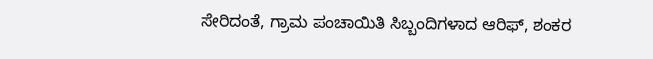ಸೇರಿದಂತೆ, ಗ್ರಾಮ ಪಂಚಾಯಿತಿ ಸಿಬ್ಬಂದಿಗಳಾದ ಆರಿಫ್, ಶಂಕರ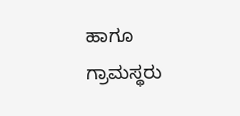ಹಾಗೂ ಗ್ರಾಮಸ್ಥರು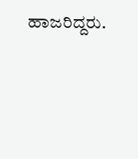ಹಾಜರಿದ್ದರು.